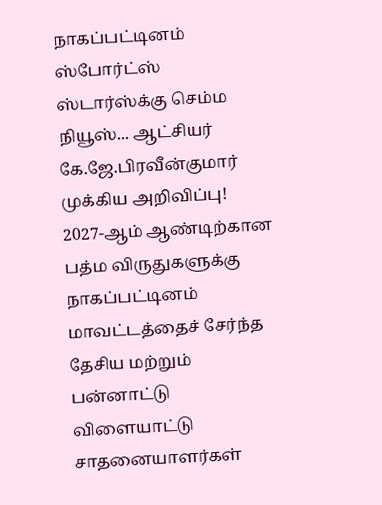நாகப்பட்டினம் ஸ்போர்ட்ஸ் ஸ்டார்ஸ்க்கு செம்ம நியூஸ்... ஆட்சியர் கே.ஜே.பிரவீன்குமார் முக்கிய அறிவிப்பு!
2027-ஆம் ஆண்டிற்கான பத்ம விருதுகளுக்கு நாகப்பட்டினம் மாவட்டத்தைச் சேர்ந்த தேசிய மற்றும் பன்னாட்டு விளையாட்டு சாதனையாளர்கள்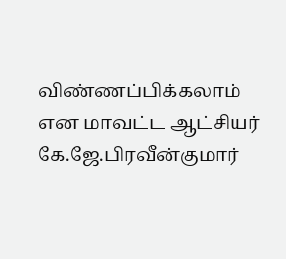விண்ணப்பிக்கலாம் என மாவட்ட ஆட்சியர் கே.ஜே.பிரவீன்குமார்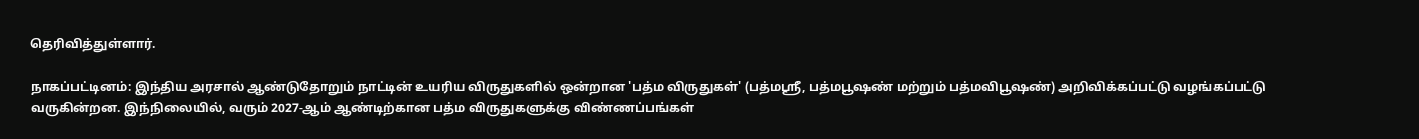தெரிவித்துள்ளார்.

நாகப்பட்டினம்: இந்திய அரசால் ஆண்டுதோறும் நாட்டின் உயரிய விருதுகளில் ஒன்றான 'பத்ம விருதுகள்' (பத்மஸ்ரீ, பத்மபூஷண் மற்றும் பத்மவிபூஷண்) அறிவிக்கப்பட்டு வழங்கப்பட்டு வருகின்றன. இந்நிலையில், வரும் 2027-ஆம் ஆண்டிற்கான பத்ம விருதுகளுக்கு விண்ணப்பங்கள்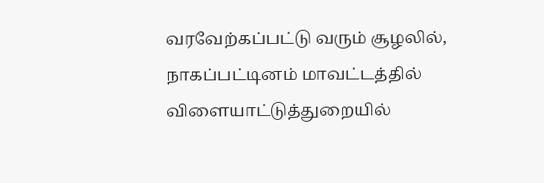வரவேற்கப்பட்டு வரும் சூழலில், நாகப்பட்டினம் மாவட்டத்தில் விளையாட்டுத்துறையில்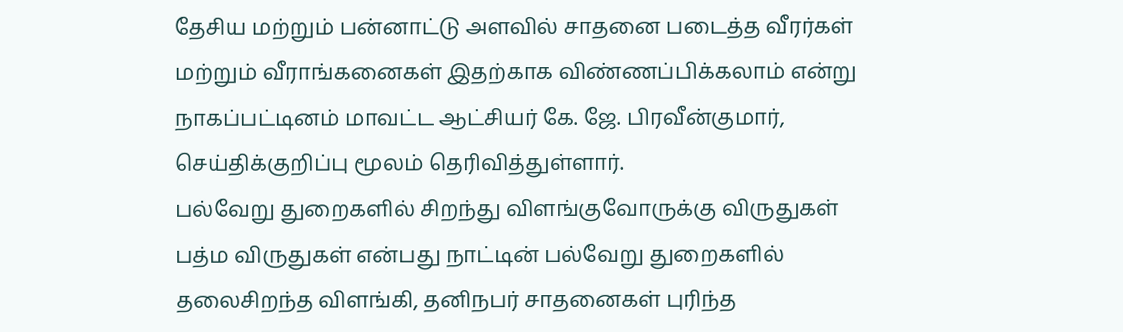தேசிய மற்றும் பன்னாட்டு அளவில் சாதனை படைத்த வீரர்கள் மற்றும் வீராங்கனைகள் இதற்காக விண்ணப்பிக்கலாம் என்று நாகப்பட்டினம் மாவட்ட ஆட்சியர் கே. ஜே. பிரவீன்குமார், செய்திக்குறிப்பு மூலம் தெரிவித்துள்ளார்.
பல்வேறு துறைகளில் சிறந்து விளங்குவோருக்கு விருதுகள்
பத்ம விருதுகள் என்பது நாட்டின் பல்வேறு துறைகளில் தலைசிறந்த விளங்கி, தனிநபர் சாதனைகள் புரிந்த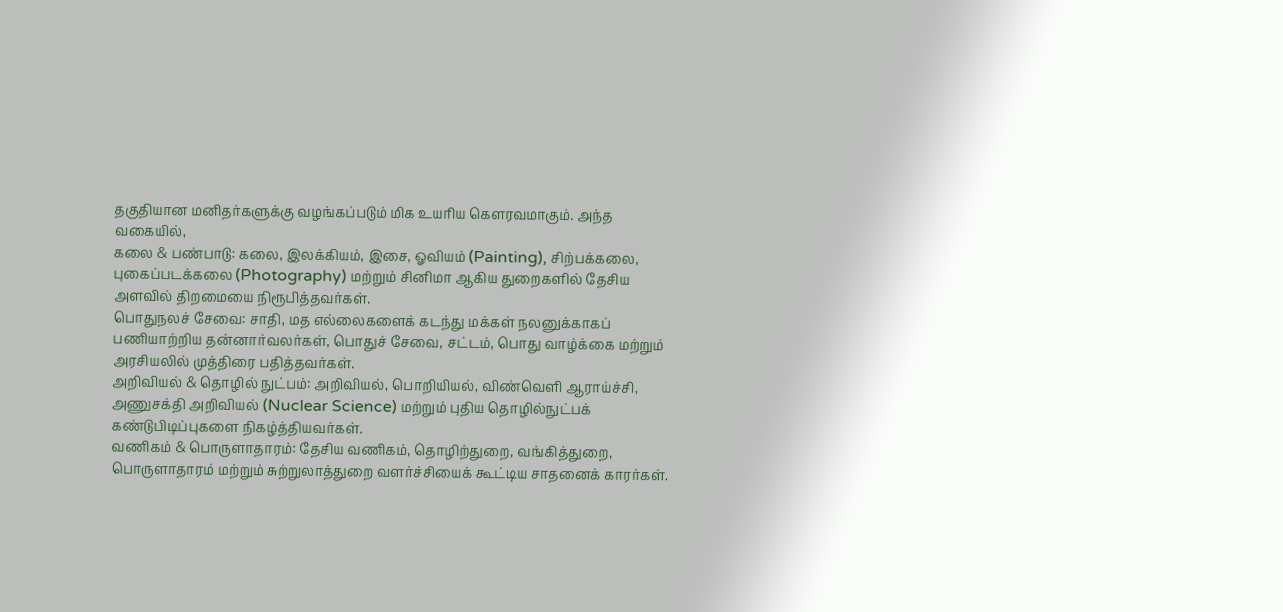தகுதியான மனிதர்களுக்கு வழங்கப்படும் மிக உயரிய கௌரவமாகும். அந்த வகையில்,
கலை & பண்பாடு: கலை, இலக்கியம், இசை, ஓவியம் (Painting), சிற்பக்கலை, புகைப்படக்கலை (Photography) மற்றும் சினிமா ஆகிய துறைகளில் தேசிய அளவில் திறமையை நிரூபித்தவர்கள்.
பொதுநலச் சேவை: சாதி, மத எல்லைகளைக் கடந்து மக்கள் நலனுக்காகப் பணியாற்றிய தன்னார்வலர்கள், பொதுச் சேவை, சட்டம், பொது வாழ்க்கை மற்றும் அரசியலில் முத்திரை பதித்தவர்கள்.
அறிவியல் & தொழில் நுட்பம்: அறிவியல், பொறியியல், விண்வெளி ஆராய்ச்சி, அணுசக்தி அறிவியல் (Nuclear Science) மற்றும் புதிய தொழில்நுட்பக் கண்டுபிடிப்புகளை நிகழ்த்தியவர்கள்.
வணிகம் & பொருளாதாரம்: தேசிய வணிகம், தொழிற்துறை, வங்கித்துறை, பொருளாதாரம் மற்றும் சுற்றுலாத்துறை வளர்ச்சியைக் கூட்டிய சாதனைக் காரர்கள்.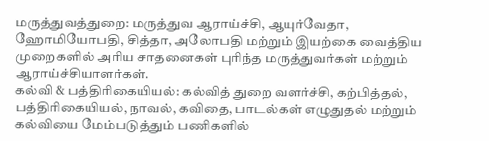மருத்துவத்துறை: மருத்துவ ஆராய்ச்சி, ஆயுர்வேதா, ஹோமியோபதி, சித்தா, அலோபதி மற்றும் இயற்கை வைத்திய முறைகளில் அரிய சாதனைகள் புரிந்த மருத்துவர்கள் மற்றும் ஆராய்ச்சியாளர்கள்.
கல்வி & பத்திரிகையியல்: கல்வித் துறை வளர்ச்சி, கற்பித்தல், பத்திரிகையியல், நாவல், கவிதை, பாடல்கள் எழுதுதல் மற்றும் கல்வியை மேம்படுத்தும் பணிகளில்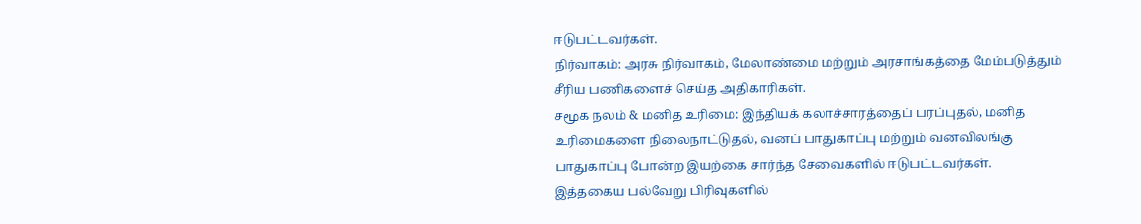ஈடுபட்டவர்கள்.
நிர்வாகம்: அரசு நிர்வாகம், மேலாண்மை மற்றும் அரசாங்கத்தை மேம்படுத்தும் சீரிய பணிகளைச் செய்த அதிகாரிகள்.
சமூக நலம் & மனித உரிமை: இந்தியக் கலாச்சாரத்தைப் பரப்புதல், மனித உரிமைகளை நிலைநாட்டுதல், வனப் பாதுகாப்பு மற்றும் வனவிலங்கு பாதுகாப்பு போன்ற இயற்கை சார்ந்த சேவைகளில் ஈடுபட்டவர்கள்.
இத்தகைய பல்வேறு பிரிவுகளில்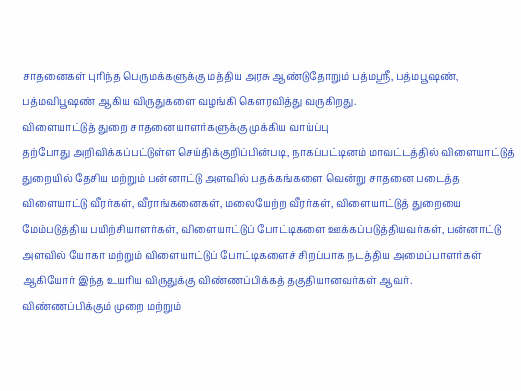சாதனைகள் புரிந்த பெருமக்களுக்கு மத்திய அரசு ஆண்டுதோறும் பத்மஸ்ரீ, பத்மபூஷண், பத்மவிபூஷண் ஆகிய விருதுகளை வழங்கி கௌரவித்து வருகிறது.
விளையாட்டுத் துறை சாதனையாளர்களுக்கு முக்கிய வாய்ப்பு
தற்போது அறிவிக்கப்பட்டுள்ள செய்திக்குறிப்பின்படி, நாகப்பட்டினம் மாவட்டத்தில் விளையாட்டுத் துறையில் தேசிய மற்றும் பன்னாட்டு அளவில் பதக்கங்களை வென்று சாதனை படைத்த விளையாட்டு வீரர்கள், வீராங்கனைகள், மலையேற்ற வீரர்கள், விளையாட்டுத் துறையை மேம்படுத்திய பயிற்சியாளர்கள், விளையாட்டுப் போட்டிகளை ஊக்கப்படுத்தியவர்கள், பன்னாட்டு அளவில் யோகா மற்றும் விளையாட்டுப் போட்டிகளைச் சிறப்பாக நடத்திய அமைப்பாளர்கள் ஆகியோர் இந்த உயரிய விருதுக்கு விண்ணப்பிக்கத் தகுதியானவர்கள் ஆவர்.
விண்ணப்பிக்கும் முறை மற்றும்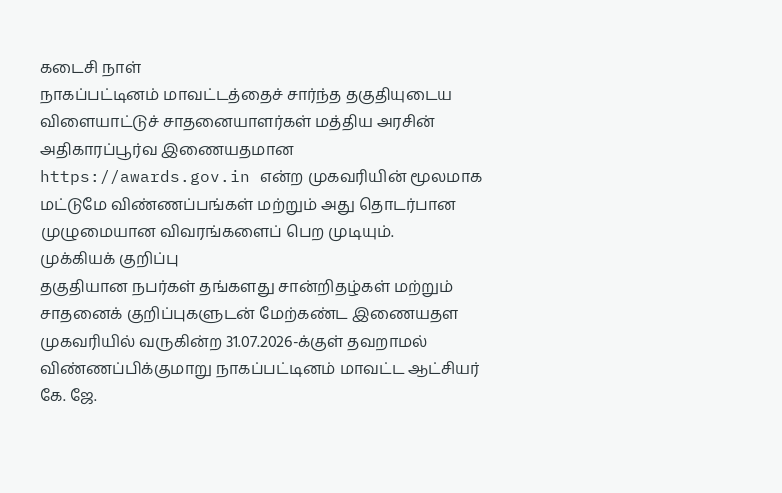கடைசி நாள்
நாகப்பட்டினம் மாவட்டத்தைச் சார்ந்த தகுதியுடைய விளையாட்டுச் சாதனையாளர்கள் மத்திய அரசின் அதிகாரப்பூர்வ இணையதமான https://awards.gov.in என்ற முகவரியின் மூலமாக மட்டுமே விண்ணப்பங்கள் மற்றும் அது தொடர்பான முழுமையான விவரங்களைப் பெற முடியும்.
முக்கியக் குறிப்பு
தகுதியான நபர்கள் தங்களது சான்றிதழ்கள் மற்றும் சாதனைக் குறிப்புகளுடன் மேற்கண்ட இணையதள முகவரியில் வருகின்ற 31.07.2026-க்குள் தவறாமல் விண்ணப்பிக்குமாறு நாகப்பட்டினம் மாவட்ட ஆட்சியர் கே. ஜே.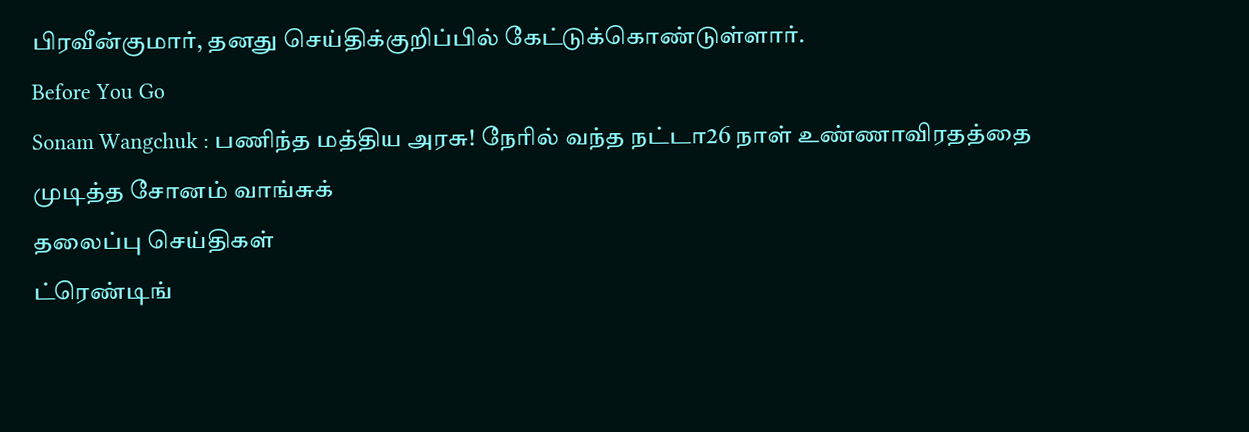பிரவீன்குமார், தனது செய்திக்குறிப்பில் கேட்டுக்கொண்டுள்ளார்.
Before You Go
Sonam Wangchuk : பணிந்த மத்திய அரசு! நேரில் வந்த நட்டா26 நாள் உண்ணாவிரதத்தை முடித்த சோனம் வாங்சுக்
தலைப்பு செய்திகள்
ட்ரெண்டிங்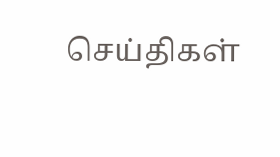செய்திகள்